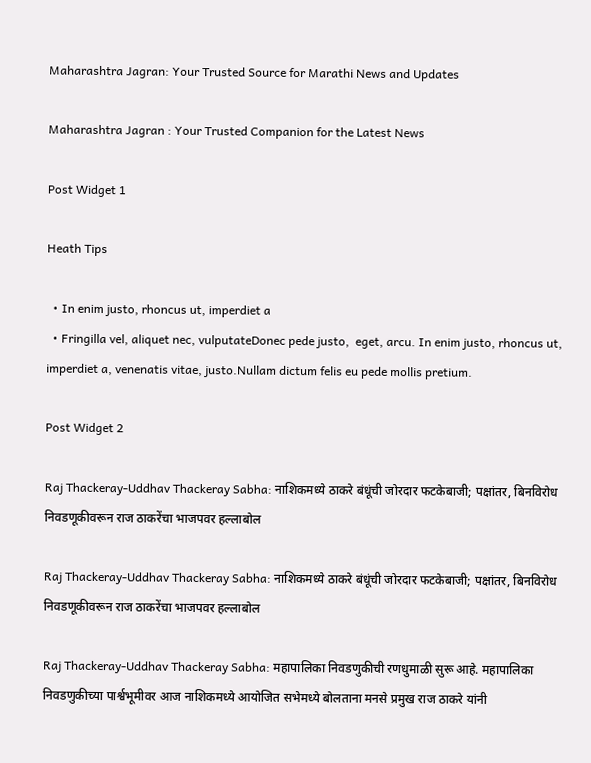Maharashtra Jagran: Your Trusted Source for Marathi News and Updates

Maharashtra Jagran : Your Trusted Companion for the Latest News

Post Widget 1

Heath Tips

  • In enim justo, rhoncus ut, imperdiet a
  • Fringilla vel, aliquet nec, vulputateDonec pede justo,  eget, arcu. In enim justo, rhoncus ut, imperdiet a, venenatis vitae, justo.Nullam dictum felis eu pede mollis pretium.

Post Widget 2

Raj Thackeray-Uddhav Thackeray Sabha: नाशिकमध्ये ठाकरे बंधूंची जोरदार फटकेबाजी; पक्षांतर, बिनविरोध निवडणूकीवरून राज ठाकरेंचा भाजपवर हल्लाबोल

Raj Thackeray-Uddhav Thackeray Sabha: नाशिकमध्ये ठाकरे बंधूंची जोरदार फटकेबाजी; पक्षांतर, बिनविरोध निवडणूकीवरून राज ठाकरेंचा भाजपवर हल्लाबोल

Raj Thackeray-Uddhav Thackeray Sabha: महापालिका निवडणुकीची रणधुमाळी सुरू आहे. महापालिका निवडणुकीच्या पार्श्वभूमीवर आज नाशिकमध्ये आयोजित सभेमध्ये बोलताना मनसे प्रमुख राज ठाकरे यांनी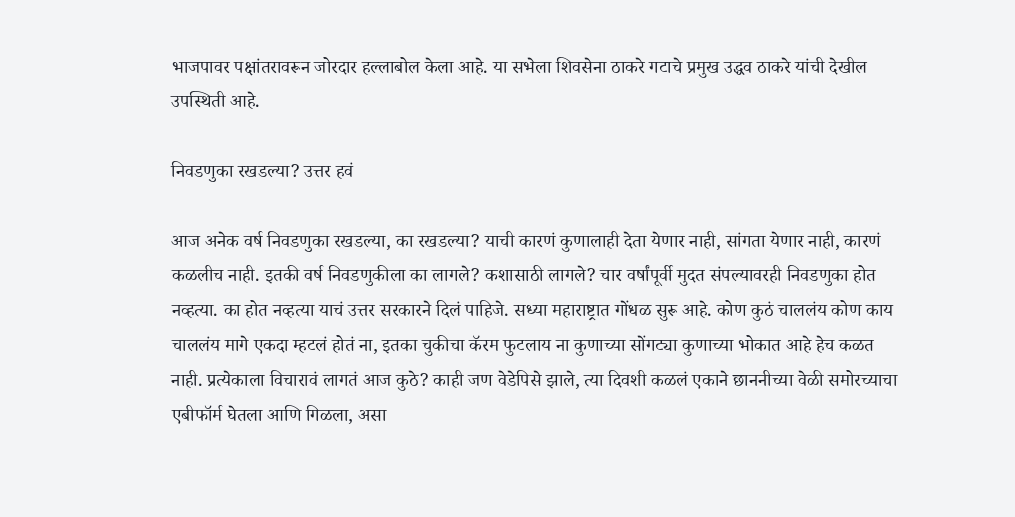भाजपावर पक्षांतरावरून जोरदार हल्लाबोल केला आहे. या सभेला शिवसेना ठाकरे गटाचे प्रमुख उद्धव ठाकरे यांची देखील उपस्थिती आहे.

निवडणुका रखडल्या? उत्तर हवं

आज अनेक वर्ष निवडणुका रखडल्या, का रखडल्या? याची कारणं कुणालाही देता येणार नाही, सांगता येणार नाही, कारणं कळलीच नाही. इतकी वर्ष निवडणुकीला का लागले? कशासाठी लागले? चार वर्षांपूर्वी मुदत संपल्यावरही निवडणुका होत नव्हत्या. का होत नव्हत्या याचं उत्तर सरकारने दिलं पाहिजे. सध्या महाराष्ट्रात गोंधळ सुरू आहे. कोण कुठं चाललंय कोण काय चाललंय मागे एकदा म्हटलं होतं ना, इतका चुकीचा कॅरम फुटलाय ना कुणाच्या सोंगट्या कुणाच्या भोकात आहे हेच कळत नाही. प्रत्येकाला विचारावं लागतं आज कुठे? काही जण वेडेपिसे झाले, त्या दिवशी कळलं एकाने छाननीच्या वेळी समोरच्याचा एबीफॉर्म घेतला आणि गिळला, असा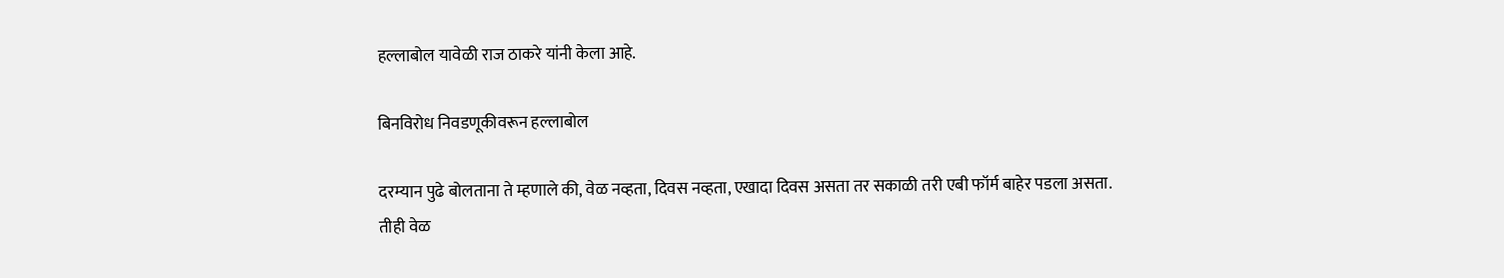हल्लाबोल यावेळी राज ठाकरे यांनी केला आहे.

बिनविरोध निवडणूकीवरून हल्लाबोल

दरम्यान पुढे बोलताना ते म्हणाले की, वेळ नव्हता, दिवस नव्हता, एखादा दिवस असता तर सकाळी तरी एबी फॉर्म बाहेर पडला असता. तीही वेळ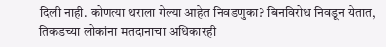दिली नाही. कोणत्या थराला गेल्या आहेत निवडणुका? बिनविरोध निवडून येतात, तिकडच्या लोकांना मतदानाचा अधिकारही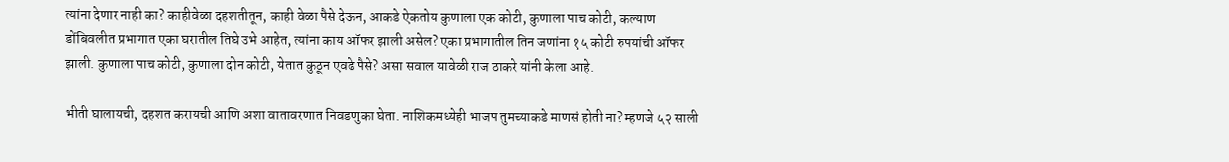त्यांना देणार नाही का? काहीवेळा दहशतीतून, काही वेळा पैसे देऊन, आकडे ऐकतोय कुणाला एक कोटी, कुणाला पाच कोटी, कल्याण डोंबिवलीत प्रभागात एका घरातील तिघे उभे आहेत, त्यांना काय ऑफर झाली असेल? एका प्रभागातील तिन जणांना १५ कोटी रुपयांची ऑफर झाली. कुणाला पाच कोटी, कुणाला दोन कोटी, येतात कुठून एवढे पैसे? असा सवाल यावेळी राज ठाकरे यांनी केला आहे.

भीती घालायची, दहशत करायची आणि अशा वातावरणात निवडणुका घेता. नाशिकमध्येही भाजप तुमच्याकडे माणसं होती ना? म्हणजे ५२ साली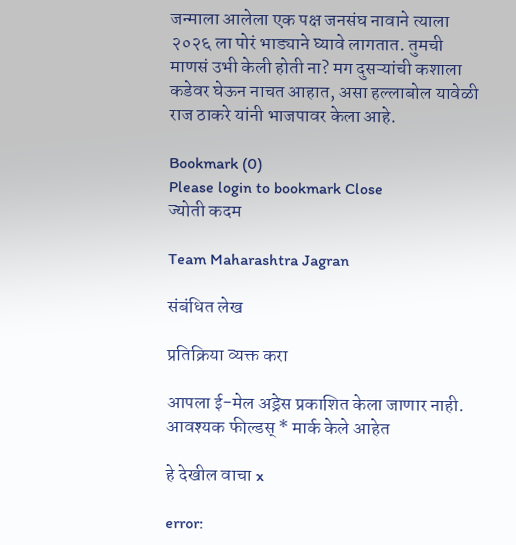जन्माला आलेला एक पक्ष जनसंघ नावाने त्याला २०२६ ला पोरं भाड्याने घ्यावे लागतात. तुमची माणसं उभी केली होती ना? मग दुसऱ्यांची कशाला कडेवर घेऊन नाचत आहात, असा हल्लाबोल यावेळी राज ठाकरे यांनी भाजपावर केला आहे.

Bookmark (0)
Please login to bookmark Close
ज्योती कदम

Team Maharashtra Jagran

संबंधित लेख

प्रतिक्रिया व्यक्त करा

आपला ई-मेल अड्रेस प्रकाशित केला जाणार नाही. आवश्यक फील्डस् * मार्क केले आहेत

हे देखील वाचा x

error: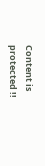Content is protected !!